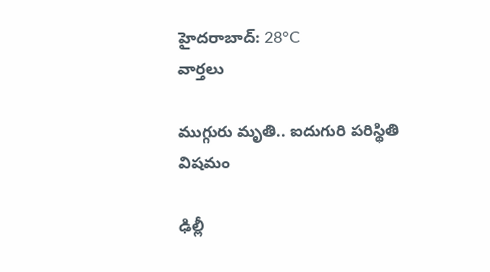హైదరాబాద్: 28°C
వార్తలు

ముగ్గురు మృతి.. ఐదుగురి పరిస్థితి విషమం

ఢిల్లీ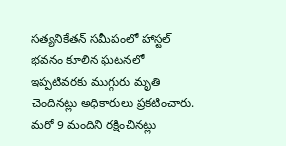సత్యనికేతన్ సమీపంలో హాస్టల్ భవనం కూలిన ఘటనలో ఇప్పటివరకు ముగ్గురు మృతి చెందినట్లు అధికారులు ప్రకటించారు. మరో 9 మందిని రక్షించినట్లు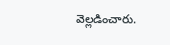వెల్లడించారు.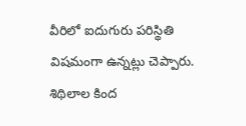వీరిలో ఐదుగురు పరిస్థితి విషమంగా ఉన్నట్లు చెప్పారు. శిథిలాల కింద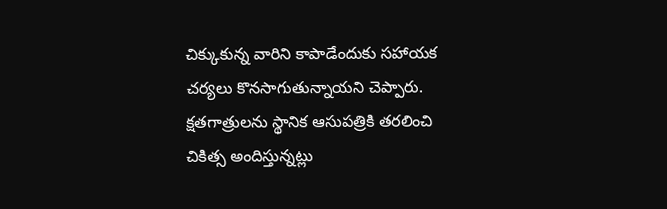చిక్కుకున్న వారిని కాపాడేందుకు సహాయక చర్యలు కొనసాగుతున్నాయని చెప్పారు. క్షతగాత్రులను స్థానిక ఆసుపత్రికి తరలించి చికిత్స అందిస్తున్నట్లు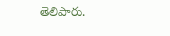తెలిపారు.